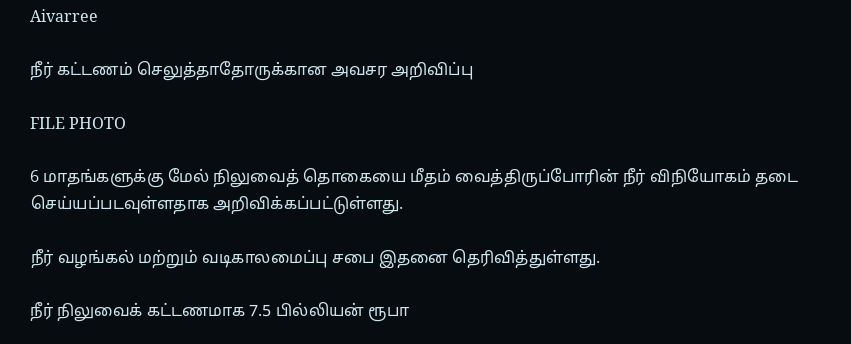Aivarree

நீர் கட்டணம் செலுத்தாதோருக்கான அவசர அறிவிப்பு

FILE PHOTO

6 மாதங்களுக்கு மேல் நிலுவைத் தொகையை மீதம் வைத்திருப்போரின் நீர் விநியோகம் தடை செய்யப்படவுள்ளதாக அறிவிக்கப்பட்டுள்ளது.

நீர் வழங்கல் மற்றும் வடிகாலமைப்பு சபை இதனை தெரிவித்துள்ளது.

நீர் நிலுவைக் கட்டணமாக 7.5 பில்லியன் ரூபா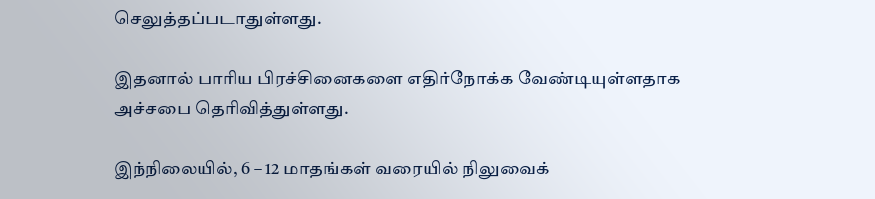செலுத்தப்படாதுள்ளது.

இதனால் பாரிய பிரச்சினைகளை எதிர்நோக்க வேண்டியுள்ளதாக அச்சபை தெரிவித்துள்ளது.

இந்நிலையில், 6 – 12 மாதங்கள் வரையில் நிலுவைக்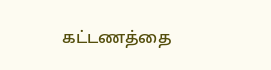கட்டணத்தை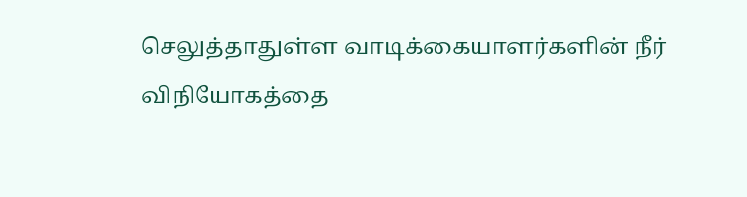செலுத்தாதுள்ள வாடிக்கையாளர்களின் நீர் விநியோகத்தை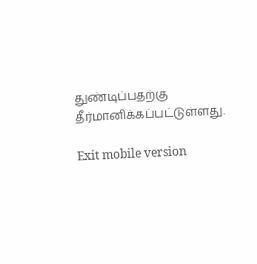துண்டிப்பதற்கு தீர்மானிக்கப்பட்டுள்ளது.

Exit mobile version